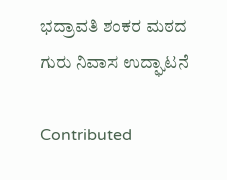ಭದ್ರಾವತಿ ಶಂಕರ ಮಠದ ಗುರು ನಿವಾಸ ಉದ್ಘಾಟನೆ

Contributed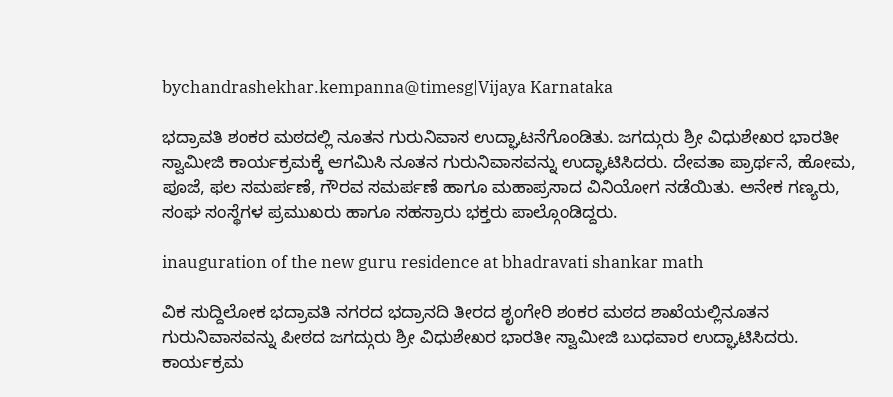bychandrashekhar.kempanna@timesg|Vijaya Karnataka

ಭದ್ರಾವತಿ ಶಂಕರ ಮಠದಲ್ಲಿ ನೂತನ ಗುರುನಿವಾಸ ಉದ್ಘಾಟನೆಗೊಂಡಿತು. ಜಗದ್ಗುರು ಶ್ರೀ ವಿಧುಶೇಖರ ಭಾರತೀ ಸ್ವಾಮೀಜಿ ಕಾರ್ಯಕ್ರಮಕ್ಕೆ ಆಗಮಿಸಿ ನೂತನ ಗುರುನಿವಾಸವನ್ನು ಉದ್ಘಾಟಿಸಿದರು. ದೇವತಾ ಪ್ರಾರ್ಥನೆ, ಹೋಮ, ಪೂಜೆ, ಫಲ ಸಮರ್ಪಣೆ, ಗೌರವ ಸಮರ್ಪಣೆ ಹಾಗೂ ಮಹಾಪ್ರಸಾದ ವಿನಿಯೋಗ ನಡೆಯಿತು. ಅನೇಕ ಗಣ್ಯರು, ಸಂಘ ಸಂಸ್ಥೆಗಳ ಪ್ರಮುಖರು ಹಾಗೂ ಸಹಸ್ರಾರು ಭಕ್ತರು ಪಾಲ್ಗೊಂಡಿದ್ದರು.

inauguration of the new guru residence at bhadravati shankar math

ವಿಕ ಸುದ್ದಿಲೋಕ ಭದ್ರಾವತಿ ನಗರದ ಭದ್ರಾನದಿ ತೀರದ ಶೃಂಗೇರಿ ಶಂಕರ ಮಠದ ಶಾಖೆಯಲ್ಲಿನೂತನ ಗುರುನಿವಾಸವನ್ನು ಪೀಠದ ಜಗದ್ಗುರು ಶ್ರೀ ವಿಧುಶೇಖರ ಭಾರತೀ ಸ್ವಾಮೀಜಿ ಬುಧವಾರ ಉದ್ಘಾಟಿಸಿದರು. ಕಾರ್ಯಕ್ರಮ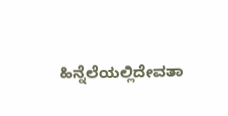ಹಿನ್ನೆಲೆಯಲ್ಲಿದೇವತಾ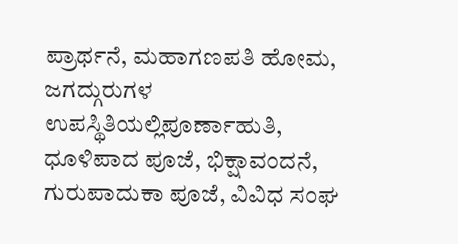ಪ್ರಾರ್ಥನೆ, ಮಹಾಗಣಪತಿ ಹೋಮ, ಜಗದ್ಗುರುಗಳ ಉಪಸ್ಥಿತಿಯಲ್ಲಿಪೂರ್ಣಾಹುತಿ, ಧೂಳಿಪಾದ ಪೂಜೆ, ಭಿಕ್ಷಾವಂದನೆ, ಗುರುಪಾದುಕಾ ಪೂಜೆ, ವಿವಿಧ ಸಂಘ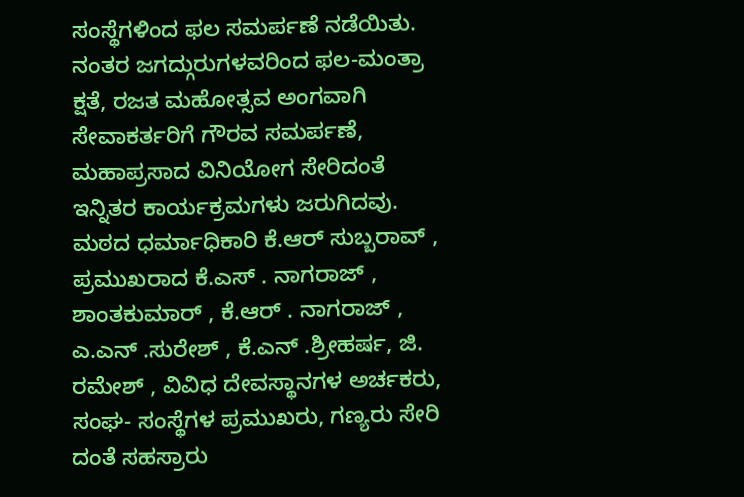ಸಂಸ್ಥೆಗಳಿಂದ ಫಲ ಸಮರ್ಪಣೆ ನಡೆಯಿತು. ನಂತರ ಜಗದ್ಗುರುಗಳವರಿಂದ ಫಲ-ಮಂತ್ರಾ ಕ್ಷತೆ, ರಜತ ಮಹೋತ್ಸವ ಅಂಗವಾಗಿ ಸೇವಾಕರ್ತರಿಗೆ ಗೌರವ ಸಮರ್ಪಣೆ, ಮಹಾಪ್ರಸಾದ ವಿನಿಯೋಗ ಸೇರಿದಂತೆ ಇನ್ನಿತರ ಕಾರ್ಯಕ್ರಮಗಳು ಜರುಗಿದವು. ಮಠದ ಧರ್ಮಾಧಿಕಾರಿ ಕೆ.ಆರ್ ಸುಬ್ಬರಾವ್ , ಪ್ರಮುಖರಾದ ಕೆ.ಎಸ್ . ನಾಗರಾಜ್ , ಶಾಂತಕುಮಾರ್ , ಕೆ.ಆರ್ . ನಾಗರಾಜ್ , ಎ.ಎನ್ .ಸುರೇಶ್ , ಕೆ.ಎನ್ .ಶ್ರೀಹರ್ಷ, ಜಿ. ರಮೇಶ್ , ವಿವಿಧ ದೇವಸ್ಥಾನಗಳ ಅರ್ಚಕರು, ಸಂಘ- ಸಂಸ್ಥೆಗಳ ಪ್ರಮುಖರು, ಗಣ್ಯರು ಸೇರಿ ದಂತೆ ಸಹಸ್ರಾರು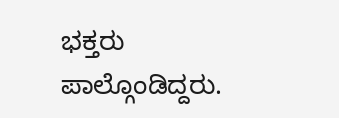ಭಕ್ತರು ಪಾಲ್ಗೊಂಡಿದ್ದರು.